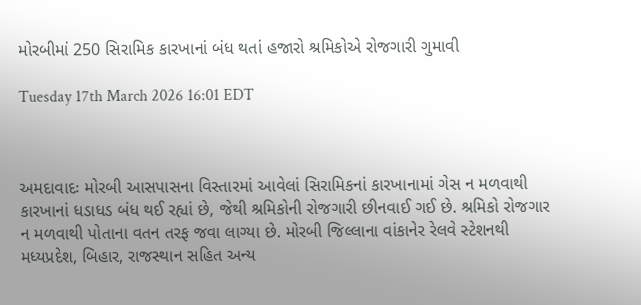મોરબીમાં 250 સિરામિક કારખાનાં બંધ થતાં હજારો શ્રમિકોએ રોજગારી ગુમાવી

Tuesday 17th March 2026 16:01 EDT



અમદાવાદઃ મોરબી આસપાસના વિસ્તારમાં આવેલાં સિરામિકનાં કારખાનામાં ગેસ ન મળવાથી કારખાનાં ધડાધડ બંધ થઈ રહ્યાં છે, જેથી શ્રમિકોની રોજગારી છીનવાઈ ગઈ છે. શ્રમિકો રોજગાર ન મળવાથી પોતાના વતન તરફ જવા લાગ્યા છે. મોરબી જિલ્લાના વાંકાનેર રેલવે સ્ટેશનથી મધ્યપ્રદેશ, બિહાર, રાજસ્થાન સહિત અન્ય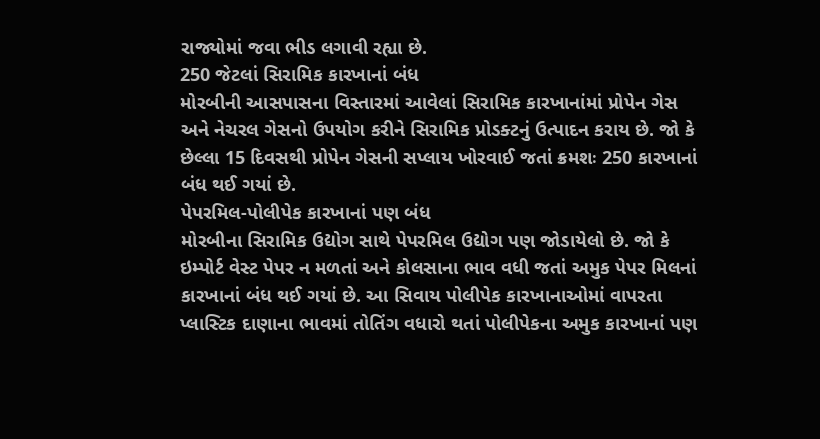રાજ્યોમાં જવા ભીડ લગાવી રહ્યા છે.
250 જેટલાં સિરામિક કારખાનાં બંધ
મોરબીની આસપાસના વિસ્તારમાં આવેલાં સિરામિક કારખાનાંમાં પ્રોપેન ગેસ અને નેચરલ ગેસનો ઉપયોગ કરીને સિરામિક પ્રોડક્ટનું ઉત્પાદન કરાય છે. જો કે છેલ્લા 15 દિવસથી પ્રોપેન ગેસની સપ્લાય ખોરવાઈ જતાં ક્રમશઃ 250 કારખાનાં બંધ થઈ ગયાં છે.
પેપરમિલ-પોલીપેક કારખાનાં પણ બંધ
મોરબીના સિરામિક ઉદ્યોગ સાથે પેપરમિલ ઉદ્યોગ પણ જોડાયેલો છે. જો કે ઇમ્પોર્ટ વેસ્ટ પેપર ન મળતાં અને કોલસાના ભાવ વધી જતાં અમુક પેપર મિલનાં કારખાનાં બંધ થઈ ગયાં છે. આ સિવાય પોલીપેક કારખાનાઓમાં વાપરતા પ્લાસ્ટિક દાણાના ભાવમાં તોતિંગ વધારો થતાં પોલીપેકના અમુક કારખાનાં પણ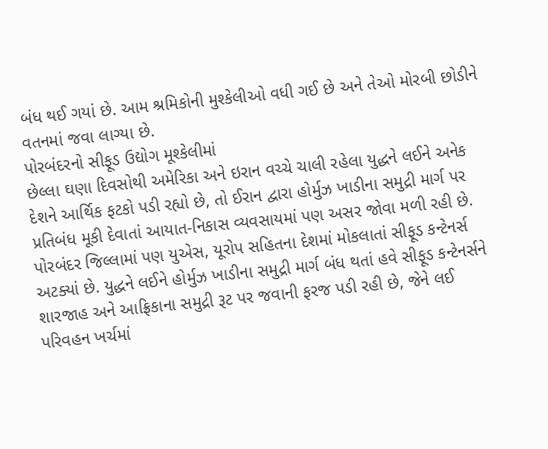બંધ થઈ ગયાં છે. આમ શ્રમિકોની મુશ્કેલીઓ વધી ગઈ છે અને તેઓ મોરબી છોડીને વતનમાં જવા લાગ્યા છે.
પોરબંદરનો સીફૂડ ઉદ્યોગ મૂશ્કેલીમાં
છેલ્લા ઘણા દિવસોથી અમેરિકા અને ઇરાન વચ્ચે ચાલી રહેલા યુદ્ધને લઈને અનેક દેશને આર્થિક ફટકો પડી રહ્યો છે, તો ઈરાન દ્વારા હોર્મુઝ ખાડીના સમુદ્રી માર્ગ પર પ્રતિબંધ મૂકી દેવાતાં આયાત-નિકાસ વ્યવસાયમાં પણ અસર જોવા મળી રહી છે.
પોરબંદર જિલ્લામાં પણ યુએસ, યૂરોપ સહિતના દેશમાં મોકલાતાં સીફૂડ કન્ટેનર્સ અટક્યાં છે. યુદ્ધને લઈને હોર્મુઝ ખાડીના સમુદ્રી માર્ગ બંધ થતાં હવે સીફૂડ કન્ટેનર્સને શારજાહ અને આફ્રિકાના સમુદ્રી રૂટ પર જવાની ફરજ પડી રહી છે, જેને લઈ પરિવહન ખર્ચમાં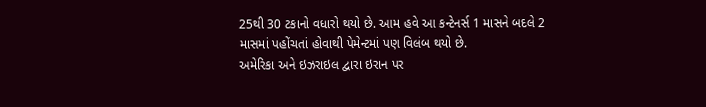25થી 30 ટકાનો વધારો થયો છે. આમ હવે આ કન્ટેનર્સ 1 માસને બદલે 2 માસમાં પહોંચતાં હોવાથી પેમેન્ટમાં પણ વિલંબ થયો છે.
અમેરિકા અને ઇઝરાઇલ દ્વારા ઇરાન પર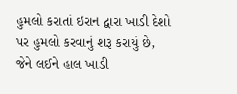હુમલો કરાતાં ઇરાન દ્વારા ખાડી દેશો પર હુમલો કરવાનું શરૂ કરાયું છે, જેને લઈને હાલ ખાડી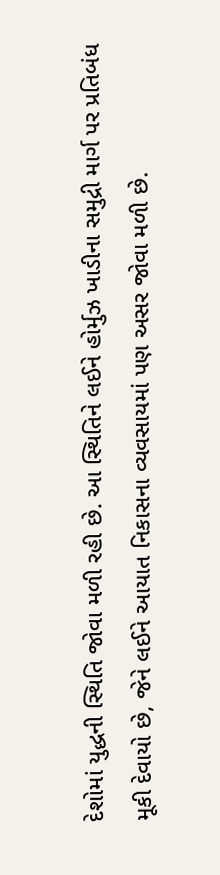દેશોમાં યુદ્ધની સ્થિતિ જોવા મળી રહી છે. આ સ્થિતિને લઈને હોર્મુઝ ખાડીના સમુદ્રી માર્ગ પર પ્રતિબંધ મૂકી દેવાયો છે, જેને લઈને આયાત નિકાસના વ્યવસાયમાં પણ અસર જોવા મળી છે.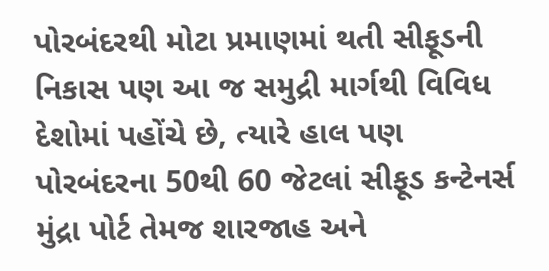પોરબંદરથી મોટા પ્રમાણમાં થતી સીફૂડની નિકાસ પણ આ જ સમુદ્રી માર્ગથી વિવિધ દેશોમાં પહોંચે છે, ત્યારે હાલ પણ પોરબંદરના 50થી 60 જેટલાં સીફૂડ કન્ટેનર્સ મુંદ્રા પોર્ટ તેમજ શારજાહ અને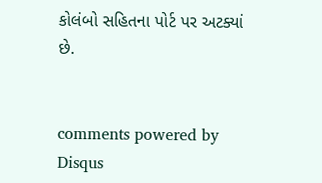કોલંબો સહિતના પોર્ટ પર અટક્યાં છે.


comments powered by Disqus